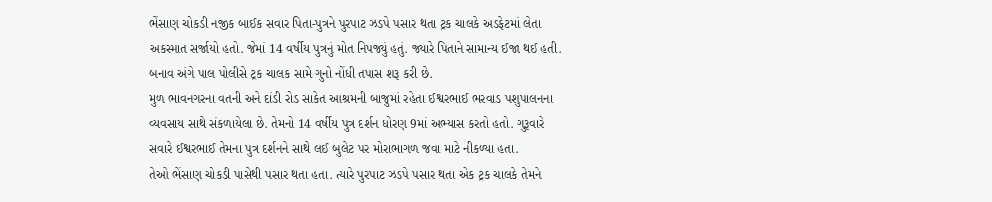ભેંસાણ ચોકડી નજીક બાઈક સવાર પિતા-પુત્રને પુરપાટ ઝડપે પસાર થતા ટ્રક ચાલકે અડફેટમાં લેતા અકસ્માત સર્જાયો હતો. જેમાં 14 વર્ષીય પુત્રનું મોત નિપજ્યું હતું. જ્યારે પિતાને સામાન્ય ઈજા થઈ હતી. બનાવ અંગે પાલ પોલીસે ટ્રક ચાલક સામે ગુનો નોંધી તપાસ શરૂ કરી છે.
મુળ ભાવનગરના વતની અને દાંડી રોડ સાકેત આશ્રમની બાજુમાં રહેતા ઈશ્વરભાઈ ભરવાડ પશુપાલનના વ્યવસાય સાથે સંકળાયેલા છે. તેમનો 14 વર્ષીય પુત્ર દર્શન ધોરણ 9માં અભ્યાસ કરતો હતો. ગુરૂવારે સવારે ઈશ્વરભાઈ તેમના પુત્ર દર્શનને સાથે લઈ બુલેટ પર મોરાભાગળ જવા માટે નીકળ્યા હતા.
તેઓ ભેંસાણ ચોકડી પાસેથી પસાર થતા હતા. ત્યારે પુરપાટ ઝડપે પસાર થતા એક ટ્રક ચાલકે તેમને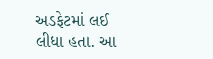અડફેટમાં લઈ લીધા હતા. આ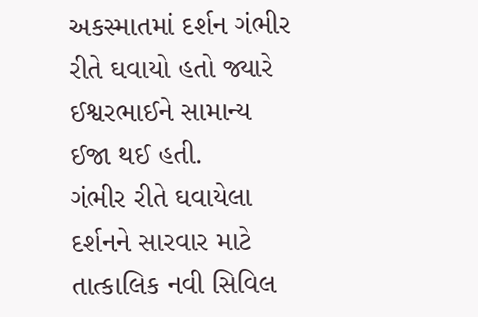અકસ્માતમાં દર્શન ગંભીર રીતે ઘવાયો હતો જ્યારે ઈશ્વરભાઈને સામાન્ય ઈજા થઈ હતી.
ગંભીર રીતે ઘવાયેલા દર્શનને સારવાર માટે તાત્કાલિક નવી સિવિલ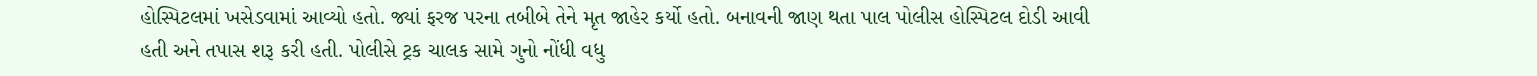હોસ્પિટલમાં ખસેડવામાં આવ્યો હતો. જ્યાં ફરજ પરના તબીબે તેને મૃત જાહેર કર્યો હતો. બનાવની જાણ થતા પાલ પોલીસ હોસ્પિટલ દોડી આવી હતી અને તપાસ શરૂ કરી હતી. પોલીસે ટ્રક ચાલક સામે ગુનો નોંધી વધુ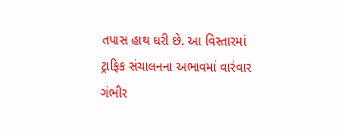તપાસ હાથ ધરી છે. આ વિસ્તારમાં ટ્રાફિક સંચાલનના અભાવમાં વારંવાર ગંભીર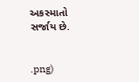અકસ્માતો સર્જાય છે.


.png)